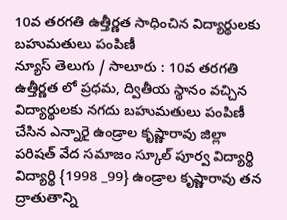10వ తరగతి ఉత్తీర్ణత సాధించిన విద్యార్థులకు బహుమతులు పంపిణీ
న్యూస్ తెలుగు / సాలూరు : 10వ తరగతి ఉత్తీర్ణత లో ప్రధమ, ద్వితీయ స్థానం వచ్చిన విద్యార్థులకు నగదు బహుమతులు పంపిణీ చేసిన ఎన్నారై ఉండ్రాల కృష్ణారావు జిల్లా పరిషత్ వేద సమాజం స్కూల్ పూర్వ విద్యార్థి విద్యార్థి {1998 _99} ఉండ్రాల కృష్ణారావు తన ద్రాతుతాన్ని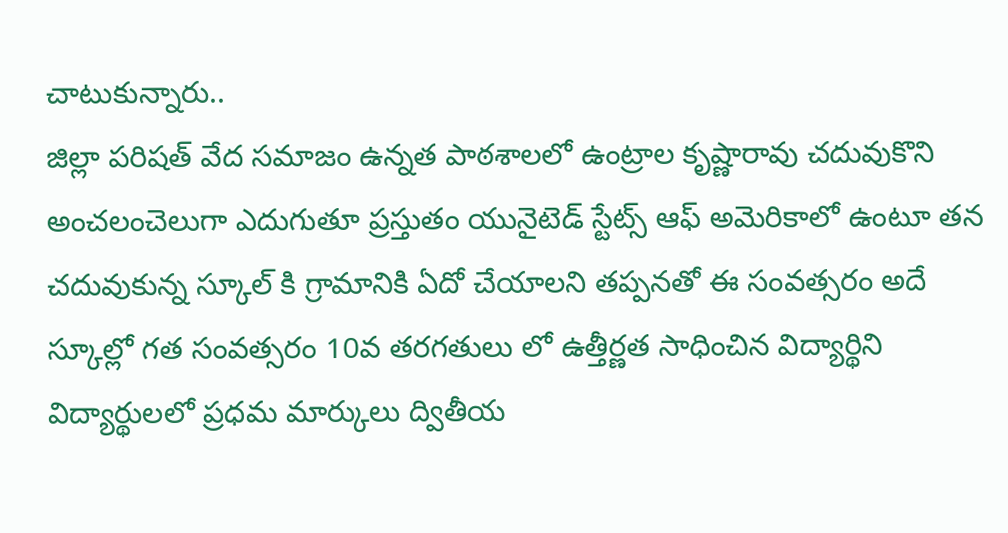చాటుకున్నారు..
జిల్లా పరిషత్ వేద సమాజం ఉన్నత పాఠశాలలో ఉంట్రాల కృష్ణారావు చదువుకొని అంచలంచెలుగా ఎదుగుతూ ప్రస్తుతం యునైటెడ్ స్టేట్స్ ఆఫ్ అమెరికాలో ఉంటూ తన చదువుకున్న స్కూల్ కి గ్రామానికి ఏదో చేయాలని తప్పనతో ఈ సంవత్సరం అదే స్కూల్లో గత సంవత్సరం 10వ తరగతులు లో ఉత్తీర్ణత సాధించిన విద్యార్థిని విద్యార్థులలో ప్రధమ మార్కులు ద్వితీయ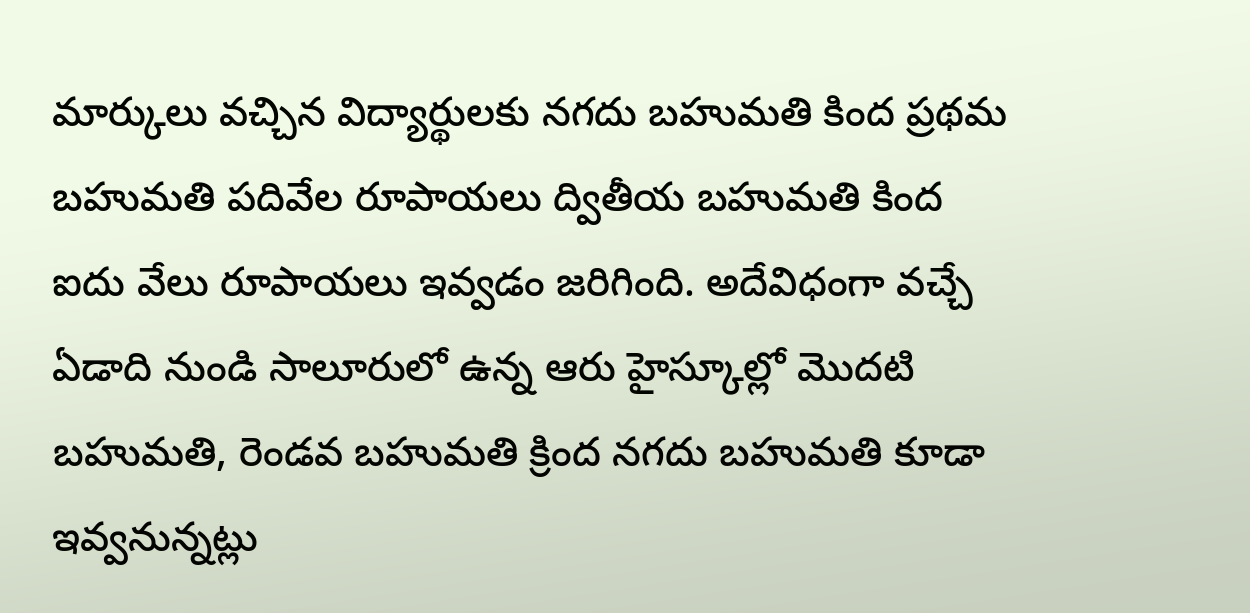మార్కులు వచ్చిన విద్యార్థులకు నగదు బహుమతి కింద ప్రథమ బహుమతి పదివేల రూపాయలు ద్వితీయ బహుమతి కింద ఐదు వేలు రూపాయలు ఇవ్వడం జరిగింది. అదేవిధంగా వచ్చే ఏడాది నుండి సాలూరులో ఉన్న ఆరు హైస్కూల్లో మొదటి బహుమతి, రెండవ బహుమతి క్రింద నగదు బహుమతి కూడా ఇవ్వనున్నట్లు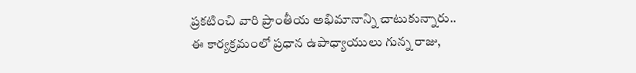ప్రకటించి వారి ప్రాంతీయ అభిమానాన్ని చాటుకున్నారు.. ఈ కార్యక్రమంలో ప్రధాన ఉపాధ్యాయులు గున్న రాజు,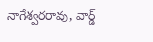నాగేశ్వరరావు, వార్డ్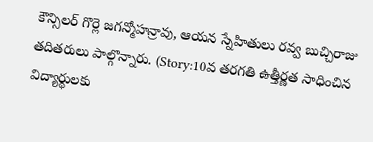కౌన్సిలర్ గొర్లె జగన్మోహన్రావు, ఆయన స్నేహితులు రవ్వ బుచ్చిరాజు తదితరులు పాల్గొన్నారు. (Story:10వ తరగతి ఉత్తీర్ణత సాధించిన విద్యార్థులకు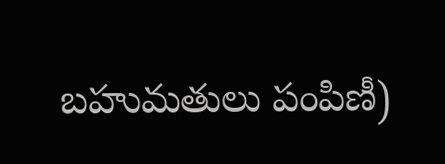బహుమతులు పంపిణీ)